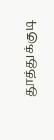தூத்துக்குடி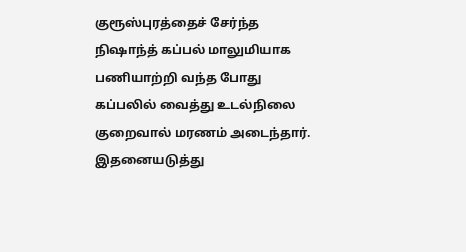குரூஸ்புரத்தைச் சேர்ந்த நிஷாந்த் கப்பல் மாலுமியாக பணியாற்றி வந்த போது கப்பலில் வைத்து உடல்நிலை குறைவால் மரணம் அடைந்தார். இதனையடுத்து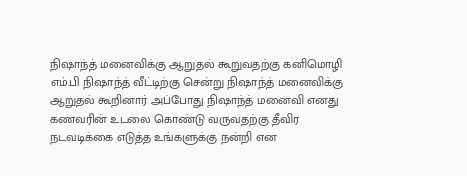நிஷாந்த் மனைவிக்கு ஆறுதல் கூறுவதற்கு கனிமொழி எம்.பி நிஷாந்த் வீட்டிற்கு சென்று நிஷாந்த் மனைவிக்கு ஆறுதல் கூறினார் அப்போது நிஷாந்த் மனைவி எனது கணவரின் உடலை கொண்டு வருவதற்கு தீவிர நடவடிக்கை எடுத்த உங்களுக்கு நன்றி என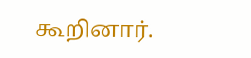கூறினார்.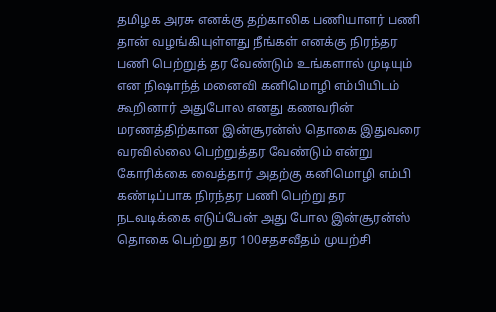தமிழக அரசு எனக்கு தற்காலிக பணியாளர் பணி தான் வழங்கியுள்ளது நீங்கள் எனக்கு நிரந்தர பணி பெற்றுத் தர வேண்டும் உங்களால் முடியும் என நிஷாந்த் மனைவி கனிமொழி எம்பியிடம் கூறினார் அதுபோல எனது கணவரின் மரணத்திற்கான இன்சூரன்ஸ் தொகை இதுவரை வரவில்லை பெற்றுத்தர வேண்டும் என்று கோரிக்கை வைத்தார் அதற்கு கனிமொழி எம்பி கண்டிப்பாக நிரந்தர பணி பெற்று தர நடவடிக்கை எடுப்பேன் அது போல இன்சூரன்ஸ் தொகை பெற்று தர 100சதசவீதம் முயற்சி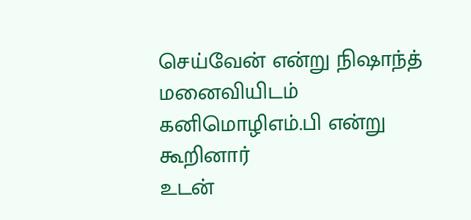செய்வேன் என்று நிஷாந்த் மனைவியிடம் கனிமொழிஎம்.பி என்று கூறினார்
உடன்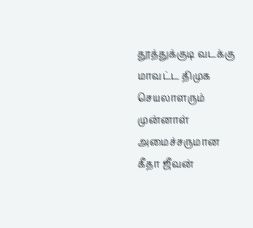தூத்துக்குடி வடக்கு மாவட்ட திமுக செயலாளரும் முன்னாள் அமைச்சருமான கீதா ஜீவன்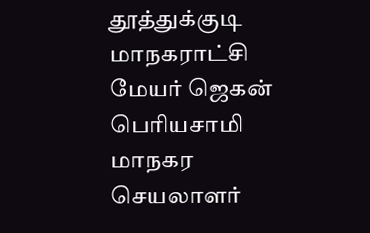தூத்துக்குடி மாநகராட்சி மேயர் ஜெகன் பொியசாமி மாநகர செயலாளர்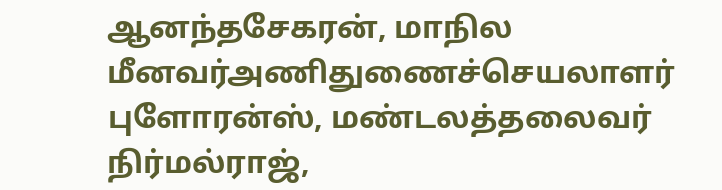ஆனந்தசேகரன், மாநில மீனவர்அணிதுணைச்செயலாளர் புளோரன்ஸ், மண்டலத்தலைவர் நிர்மல்ராஜ்,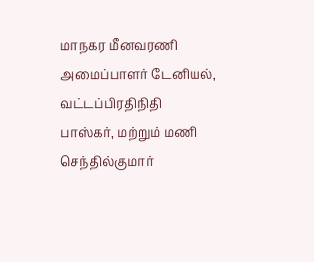மாநகர மீனவரணி அமைப்பாளர் டேனியல், வட்டப்பிரதிநிதி பாஸ்கர், மற்றும் மணி செந்தில்குமார்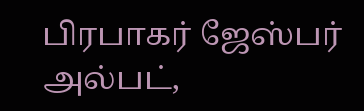பிரபாகர் ஜேஸ்பர் அல்பட்,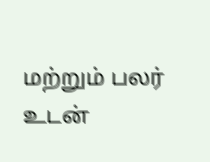மற்றும் பலர் உடன்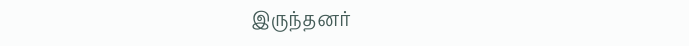இருந்தனர்